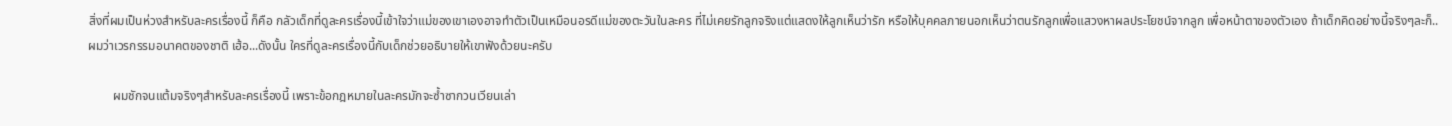สิ่งที่ผมเป็นห่วงสำหรับละครเรื่องนี้ ก็คือ กลัวเด็กที่ดูละครเรื่องนี้เข้าใจว่าแม่ของเขาเองอาจทำตัวเป็นเหมือนอรดีแม่ของตะวันในละคร ที่ไม่เคยรักลูกจริงแต่แสดงให้ลูกเห็นว่ารัก หรือให้บุคคลภายนอกเห็นว่าตนรักลูกเพื่อแสวงหาผลประโยชน์จากลูก เพื่อหน้าตาของตัวเอง ถ้าเด็กคิดอย่างนี้จริงๆละก็..ผมว่าเวรกรรมอนาคตของชาติ เฮ้อ...ดังนั้น ใครที่ดูละครเรื่องนี้กับเด็กช่วยอธิบายให้เขาฟังด้วยนะครับ

        ผมชักจนแต้มจริงๆสำหรับละครเรื่องนี้ เพราะข้อกฎหมายในละครมักจะซ้ำซากวนเวียนเล่า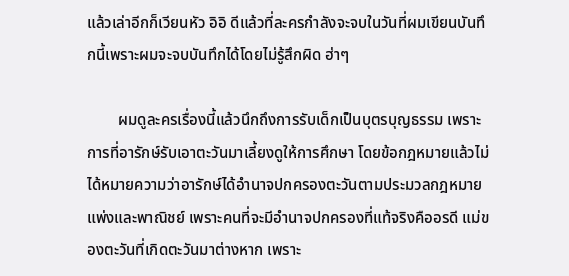แล้วเล่าอีกก็เวียนหัว อิอิ ดีแล้วที่ละครกำลังจะจบในวันที่ผมเขียนบันทึกนี้เพราะผมจะจบบันทึกได้โดยไม่รู้สึกผิด ฮ่าๆ

        ผมดูละครเรื่องนี้แล้วนึกถึงการรับเด็กเป็นบุตรบุญธรรม เพราะการที่อารักษ์รับเอาตะวันมาเลี้ยงดูให้การศึกษา โดยข้อกฎหมายแล้วไม่ได้หมายความว่าอารักษ์ได้อำนาจปกครองตะวันตามประมวลกฎหมายแพ่งและพาณิชย์ เพราะคนที่จะมีอำนาจปกครองที่แท้จริงคืออรดี แม่ของตะวันที่เกิดตะวันมาต่างหาก เพราะ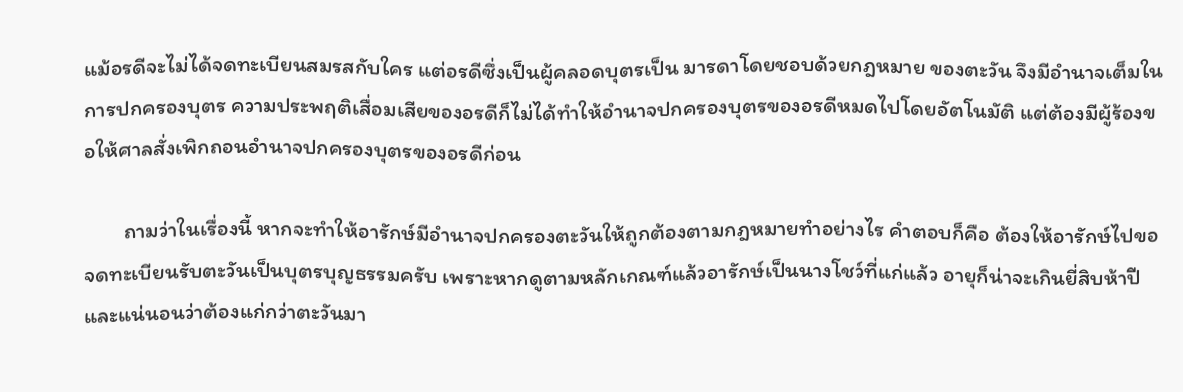แม้อรดีจะไม่ได้จดทะเบียนสมรสกับใคร แต่อรดีซึ่งเป็นผู้คลอดบุตรเป็น มารดาโดยชอบด้วยกฎหมาย ของตะวัน จึงมีอำนาจเต็มในการปกครองบุตร ความประพฤติเสื่อมเสียของอรดีก็ไม่ได้ทำให้อำนาจปกครองบุตรของอรดีหมดไปโดยอัตโนมัติ แต่ต้องมีผู้ร้องขอให้ศาลสั่งเพิกถอนอำนาจปกครองบุตรของอรดีก่อน

        ถามว่าในเรื่องนี้ หากจะทำให้อารักษ์มีอำนาจปกครองตะวันให้ถูกต้องตามกฎหมายทำอย่างไร คำตอบก็คือ ต้องให้อารักษ์ไปขอจดทะเบียนรับตะวันเป็นบุตรบุญธรรมครับ เพราะหากดูตามหลักเกณฑ์แล้วอารักษ์เป็นนางโชว์ที่แก่แล้ว อายุก็น่าจะเกินยี่สิบห้าปี และแน่นอนว่าต้องแก่กว่าตะวันมา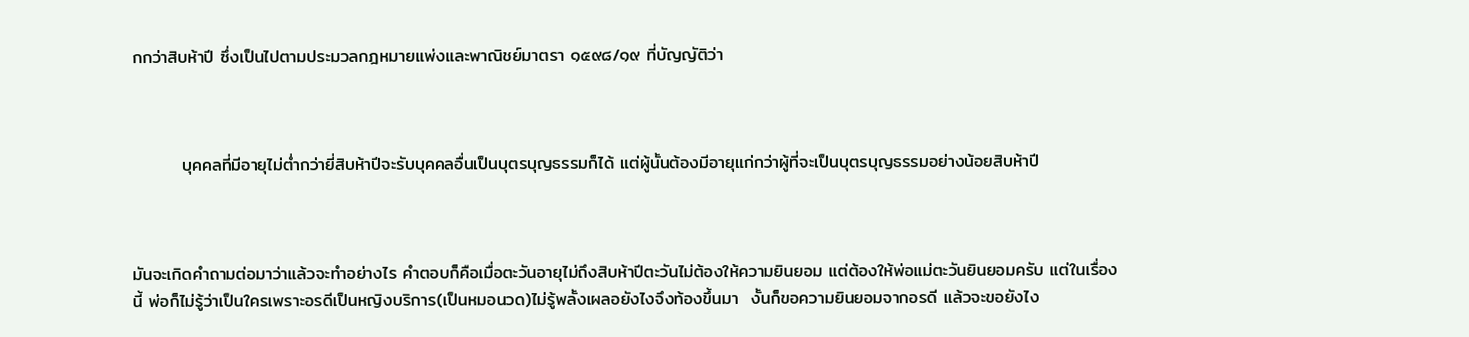กกว่าสิบห้าปี ซึ่งเป็นไปตามประมวลกฎหมายแพ่งและพาณิชย์มาตรา ๑๕๙๘/๑๙ ที่บัญญัติว่า



        บุคคลที่มีอายุไม่ต่ำกว่ายี่สิบห้าปีจะรับบุคคลอื่นเป็นบุตรบุญธรรมก็ได้ แต่ผู้นั้นต้องมีอายุแก่กว่าผู้ที่จะเป็นบุตรบุญธรรมอย่างน้อยสิบห้าปี



มันจะเกิดคำถามต่อมาว่าแล้วจะทำอย่างไร คำตอบก็คือเมื่อตะวันอายุไม่ถึงสิบห้าปีตะวันไม่ต้องให้ความยินยอม แต่ต้องให้พ่อแม่ตะวันยินยอมครับ แต่ในเรื่องนี้ พ่อก็ไม่รู้ว่าเป็นใครเพราะอรดีเป็นหญิงบริการ(เป็นหมอนวด)ไม่รู้พลั้งเผลอยังไงจึงท้องขึ้นมา  งั้นก็ขอความยินยอมจากอรดี แล้วจะขอยังไง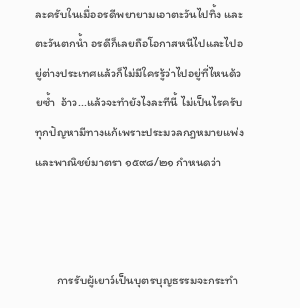ละครับในเมื่ออรดีพยายามเอาตะวันไปทิ้ง และตะวันตกน้ำ อรดีก็เลยถือโอกาสหนีไปและไปอยู่ต่างประเทศแล้วก็ไม่มีใครรู้ว่าไปอยู่ที่ไหนด้วยซ้ำ  อ้าว...แล้วจะทำยังไงละทีนี้ ไม่เป็นไรครับทุกปัญหามีทางแก้เพราะประมวลกฎหมายแพ่งและพาณิชย์มาตรา ๑๕๙๘/๒๑ กำหนดว่า



        การรับผู้เยาว์เป็นบุตรบุญธรรมจะกระทำ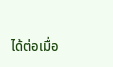ได้ต่อเมื่อ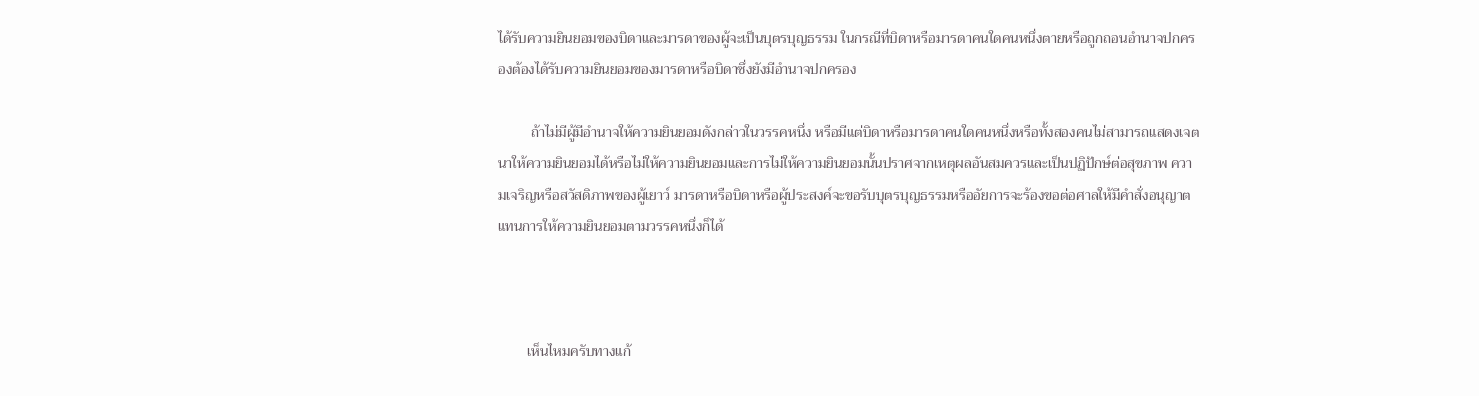ได้รับความยินยอมของบิดาและมารดาของผู้จะเป็นบุตรบุญธรรม ในกรณีที่บิดาหรือมารดาคนใดคนหนึ่งตายหรือถูกถอนอำนาจปกครองต้องได้รับความยินยอมของมารดาหรือบิดาซึ่งยังมีอำนาจปกครอง

         ถ้าไม่มีผู้มีอำนาจให้ความยินยอมดังกล่าวในวรรคหนึ่ง หรือมีแต่บิดาหรือมารดาคนใดคนหนึ่งหรือทั้งสองคนไม่สามารถแสดงเจตนาให้ความยินยอมได้หรือไม่ให้ความยินยอมและการไม่ให้ความยินยอมนั้นปราศจากเหตุผลอันสมควรและเป็นปฏิปักษ์ต่อสุขภาพ ความเจริญหรือสวัสดิภาพของผู้เยาว์ มารดาหรือบิดาหรือผู้ประสงค์จะขอรับบุตรบุญธรรมหรืออัยการจะร้องขอต่อศาลให้มีคำสั่งอนุญาตแทนการให้ความยินยอมตามวรรคหนึ่งก็ได้



        เห็นไหมครับทางแก้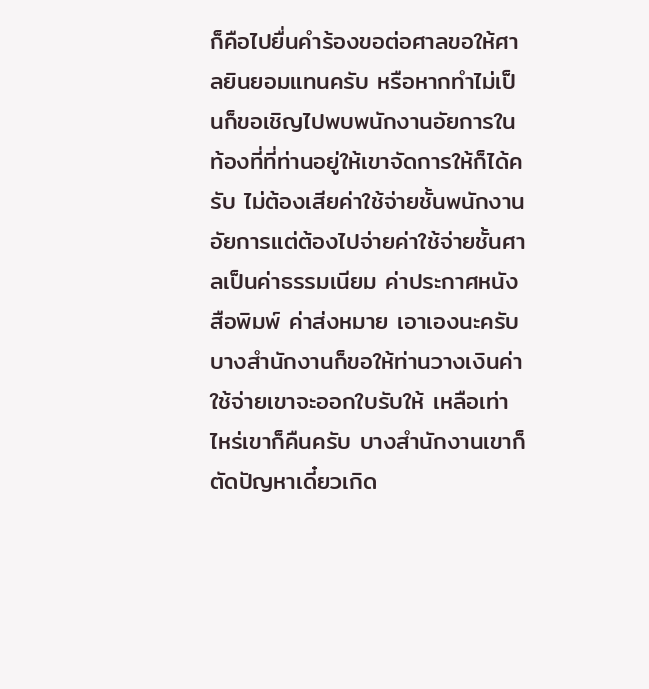ก็คือไปยื่นคำร้องขอต่อศาลขอให้ศาลยินยอมแทนครับ หรือหากทำไม่เป็นก็ขอเชิญไปพบพนักงานอัยการในท้องที่ที่ท่านอยู่ให้เขาจัดการให้ก็ได้ครับ ไม่ต้องเสียค่าใช้จ่ายชั้นพนักงานอัยการแต่ต้องไปจ่ายค่าใช้จ่ายชั้นศาลเป็นค่าธรรมเนียม ค่าประกาศหนังสือพิมพ์ ค่าส่งหมาย เอาเองนะครับ บางสำนักงานก็ขอให้ท่านวางเงินค่าใช้จ่ายเขาจะออกใบรับให้ เหลือเท่าไหร่เขาก็คืนครับ บางสำนักงานเขาก็ตัดปัญหาเดี๋ยวเกิด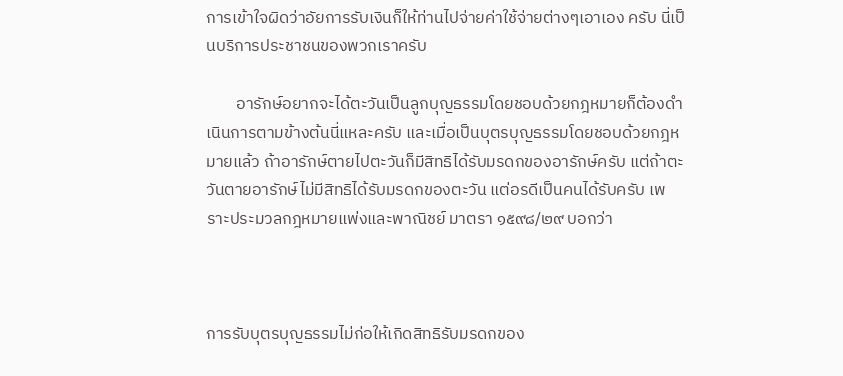การเข้าใจผิดว่าอัยการรับเงินก็ให้ท่านไปจ่ายค่าใช้จ่ายต่างๆเอาเอง ครับ นี่เป็นบริการประชาชนของพวกเราครับ

        อารักษ์อยากจะได้ตะวันเป็นลูกบุญธรรมโดยชอบด้วยกฎหมายก็ต้องดำเนินการตามข้างต้นนี่แหละครับ และเมื่อเป็นบุตรบุญธรรมโดยชอบด้วยกฎหมายแล้ว ถ้าอารักษ์ตายไปตะวันก็มีสิทธิได้รับมรดกของอารักษ์ครับ แต่ถ้าตะวันตายอารักษ์ไม่มีสิทธิได้รับมรดกของตะวัน แต่อรดีเป็นคนได้รับครับ เพราะประมวลกฎหมายแพ่งและพาณิชย์ มาตรา ๑๕๙๘/๒๙ บอกว่า



การรับบุตรบุญธรรมไม่ก่อให้เกิดสิทธิรับมรดกของ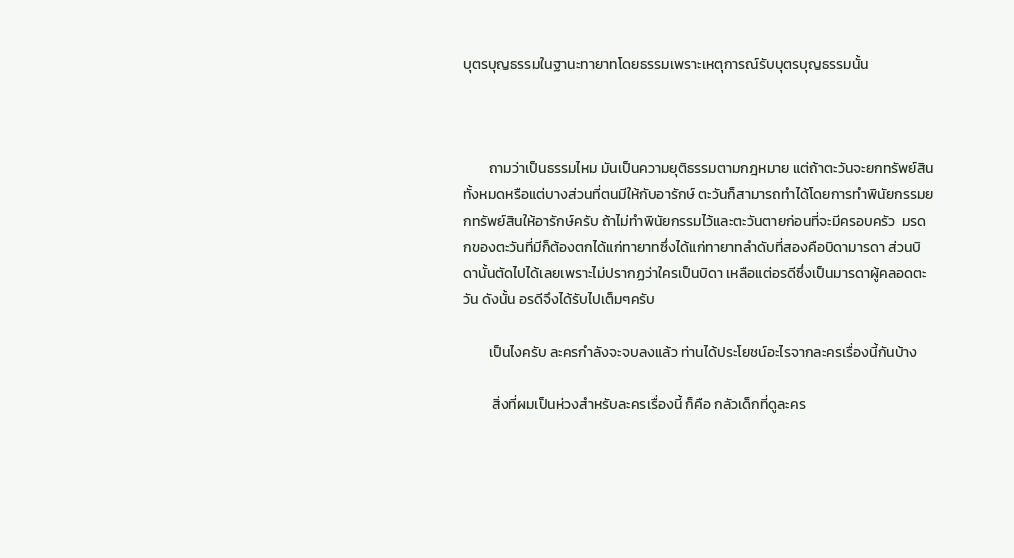บุตรบุญธรรมในฐานะทายาทโดยธรรมเพราะเหตุการณ์รับบุตรบุญธรรมนั้น



        ถามว่าเป็นธรรมไหม มันเป็นความยุติธรรมตามกฎหมาย แต่ถ้าตะวันจะยกทรัพย์สินทั้งหมดหรือแต่บางส่วนที่ตนมีให้กับอารักษ์ ตะวันก็สามารถทำได้โดยการทำพินัยกรรมยกทรัพย์สินให้อารักษ์ครับ ถ้าไม่ทำพินัยกรรมไว้และตะวันตายก่อนที่จะมีครอบครัว  มรดกของตะวันที่มีก็ต้องตกได้แก่ทายาทซึ่งได้แก่ทายาทลำดับที่สองคือบิดามารดา ส่วนบิดานั้นตัดไปได้เลยเพราะไม่ปรากฏว่าใครเป็นบิดา เหลือแต่อรดีซึ่งเป็นมารดาผู้คลอดตะวัน ดังนั้น อรดีจึงได้รับไปเต็มๆครับ

        เป็นไงครับ ละครกำลังจะจบลงแล้ว ท่านได้ประโยชน์อะไรจากละครเรื่องนี้กันบ้าง

         สิ่งที่ผมเป็นห่วงสำหรับละครเรื่องนี้ ก็คือ กลัวเด็กที่ดูละคร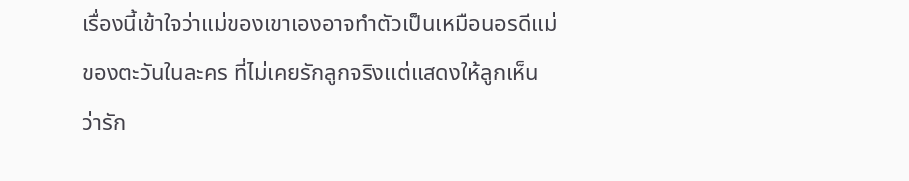เรื่องนี้เข้าใจว่าแม่ของเขาเองอาจทำตัวเป็นเหมือนอรดีแม่ของตะวันในละคร ที่ไม่เคยรักลูกจริงแต่แสดงให้ลูกเห็นว่ารัก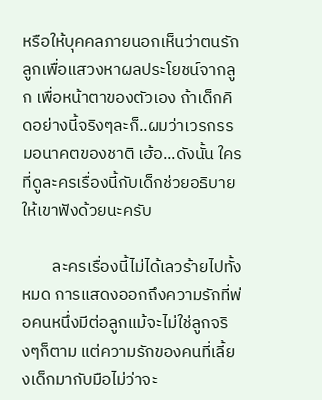หรือให้บุคคลภายนอกเห็นว่าตนรักลูกเพื่อแสวงหาผลประโยชน์จากลูก เพื่อหน้าตาของตัวเอง ถ้าเด็กคิดอย่างนี้จริงๆละก็..ผมว่าเวรกรรมอนาคตของชาติ เฮ้อ...ดังนั้น ใครที่ดูละครเรื่องนี้กับเด็กช่วยอธิบายให้เขาฟังด้วยนะครับ

        ละครเรื่องนี้ไม่ได้เลวร้ายไปทั้งหมด การแสดงออกถึงความรักที่พ่อคนหนึ่งมีต่อลูกแม้จะไม่ใช่ลูกจริงๆก็ตาม แต่ความรักของคนที่เลี้ยงเด็กมากับมือไม่ว่าจะ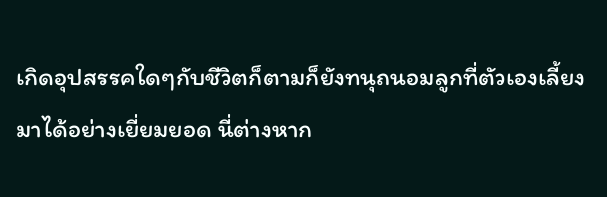เกิดอุปสรรคใดๆกับชีวิตก็ตามก็ยังทนุถนอมลูกที่ตัวเองเลี้ยงมาได้อย่างเยี่ยมยอด นี่ต่างหาก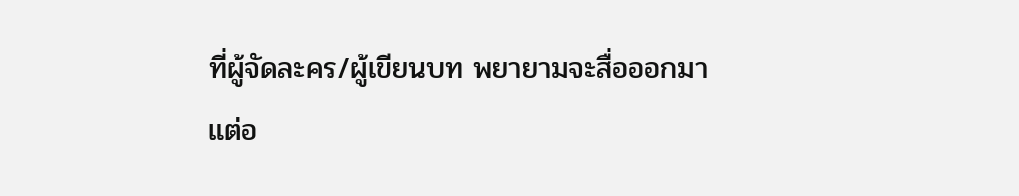ที่ผู้จัดละคร/ผู้เขียนบท พยายามจะสื่อออกมา แต่อ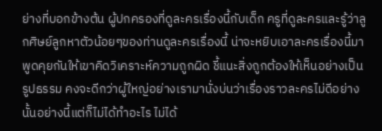ย่างที่บอกข้างต้น ผู้ปกครองที่ดูละครเรื่องนี้กับเด็ก ครูที่ดูละครและรู้ว่าลูกศิษย์ลูกหาตัวน้อยๆของท่านดูละครเรื่องนี้ น่าจะหยิบเอาละครเรื่องนี้มาพูดคุยกันให้เขาคิดวิเคราะห์ความถูกผิด ชี้แนะสิ่งถูกต้องให้เห็นอย่างเป็นรูปธรรม คงจะดีกว่าผู้ใหญ่อย่างเรามานั่งบ่นว่าเรื่องราวละครไม่ดีอย่างนั้นอย่างนี้แต่ก็ไม่ได้ทำอะไร ไม่ได้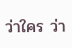ว่าใคร ว่า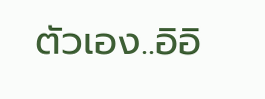ตัวเอง..อิอิ